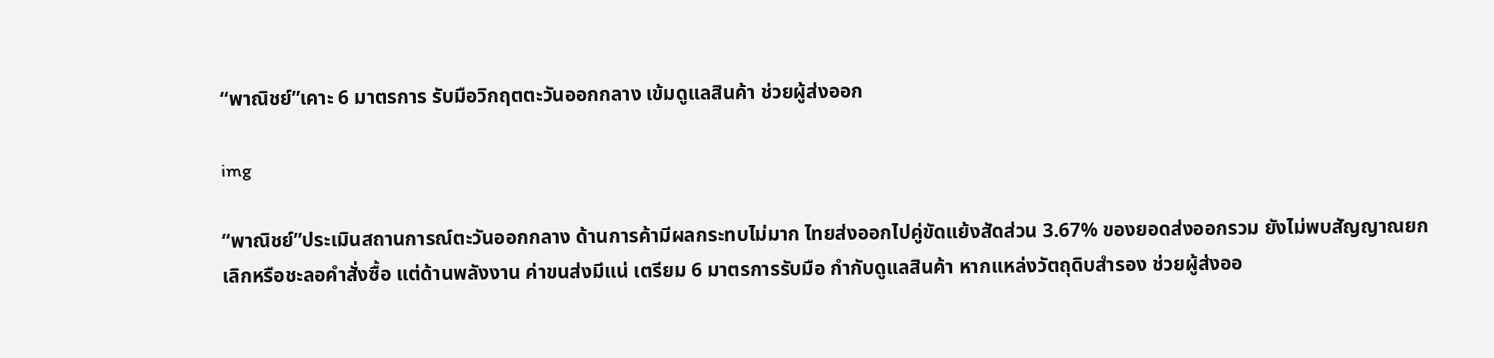“พาณิชย์”เคาะ 6 มาตรการ รับมือวิกฤตตะวันออกกลาง เข้มดูแลสินค้า ช่วยผู้ส่งออก

img

“พาณิชย์”ประเมินสถานการณ์ตะวันออกกลาง ด้านการค้ามีผลกระทบไม่มาก ไทยส่งออกไปคู่ขัดแย้งสัดส่วน 3.67% ของยอดส่งออกรวม ยังไม่พบสัญญาณยกเลิกหรือชะลอคำสั่งซื้อ แต่ด้านพลังงาน ค่าขนส่งมีแน่ เตรียม 6 มาตรการรับมือ กำกับดูแลสินค้า หากแหล่งวัตถุดิบสำรอง ช่วยผู้ส่งออ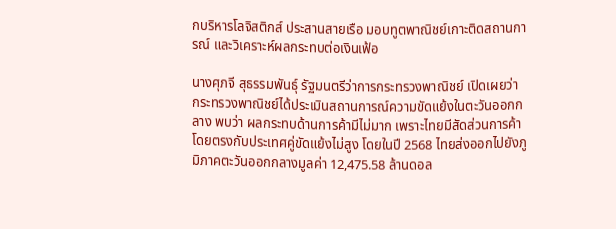กบริหารโลจิสติกส์ ประสานสายเรือ มอบทูตพาณิชย์เกาะติดสถานการณ์ และวิเคราะห์ผลกระทบต่อเงินเฟ้อ

นางศุภจี สุธรรมพันธุ์ รัฐมนตรีว่าการกระทรวงพาณิชย์ เปิดเผยว่า กระทรวงพาณิชย์ได้ประเมินสถานการณ์ความขัดแย้งในตะวันออกกลาง พบว่า ผลกระทบด้านการค้ามีไม่มาก เพราะไทยมีสัดส่วนการค้าโดยตรงกับประเทศคู่ขัดแย้งไม่สูง โดยในปี 2568 ไทยส่งออกไปยังภูมิภาคตะวันออกกลางมูลค่า 12,475.58 ล้านดอล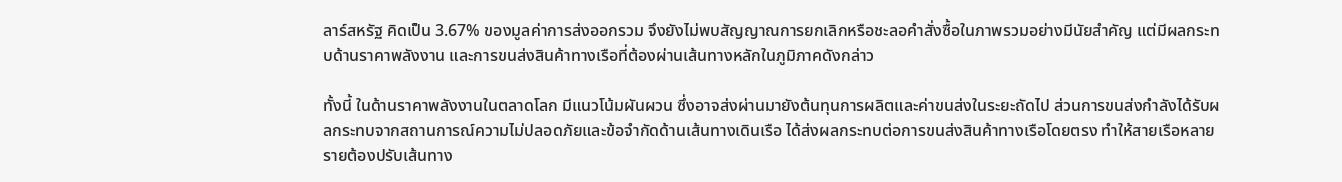ลาร์สหรัฐ คิดเป็น 3.67% ของมูลค่าการส่งออกรวม จึงยังไม่พบสัญญาณการยกเลิกหรือชะลอคำสั่งซื้อในภาพรวมอย่างมีนัยสำคัญ แต่มีผลกระทบด้านราคาพลังงาน และการขนส่งสินค้าทางเรือที่ต้องผ่านเส้นทางหลักในภูมิภาคดังกล่าว

ทั้งนี้ ในด้านราคาพลังงานในตลาดโลก มีแนวโน้มผันผวน ซึ่งอาจส่งผ่านมายังต้นทุนการผลิตและค่าขนส่งในระยะถัดไป ส่วนการขนส่งกำลังได้รับผลกระทบจากสถานการณ์ความไม่ปลอดภัยและข้อจำกัดด้านเส้นทางเดินเรือ ได้ส่งผลกระทบต่อการขนส่งสินค้าทางเรือโดยตรง ทำให้สายเรือหลายรายต้องปรับเส้นทาง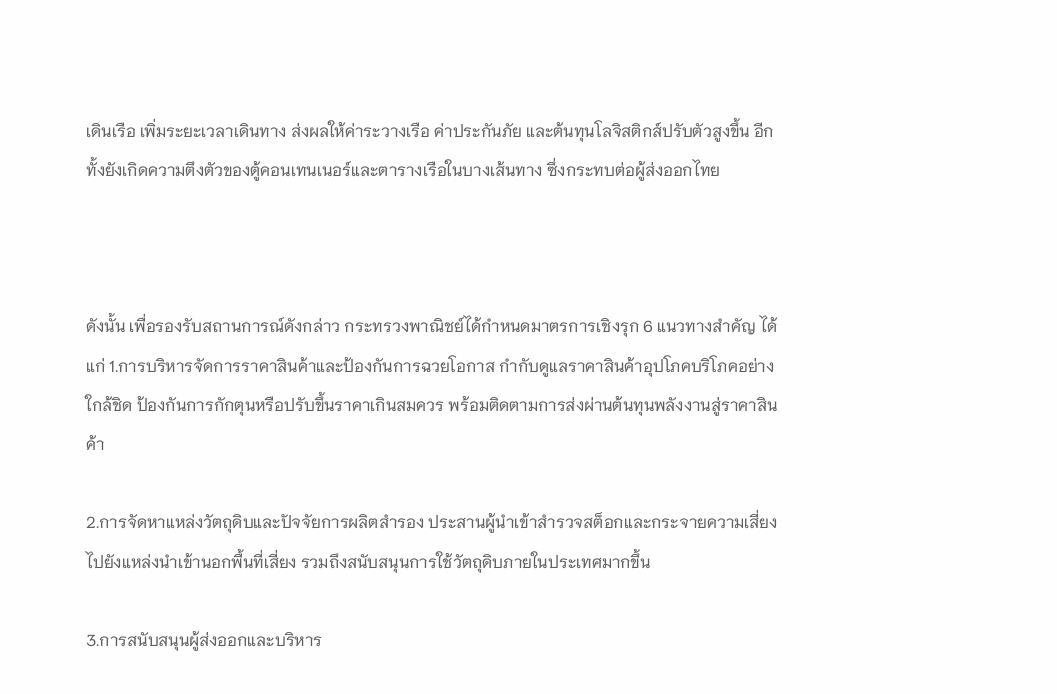เดินเรือ เพิ่มระยะเวลาเดินทาง ส่งผลให้ค่าระวางเรือ ค่าประกันภัย และต้นทุนโลจิสติกส์ปรับตัวสูงขึ้น อีกทั้งยังเกิดความตึงตัวของตู้คอนเทนเนอร์และตารางเรือในบางเส้นทาง ซึ่งกระทบต่อผู้ส่งออกไทย



ดังนั้น เพื่อรองรับสถานการณ์ดังกล่าว กระทรวงพาณิชย์ได้กำหนดมาตรการเชิงรุก 6 แนวทางสำคัญ ได้แก่ 1.การบริหารจัดการราคาสินค้าและป้องกันการฉวยโอกาส กำกับดูแลราคาสินค้าอุปโภคบริโภคอย่างใกล้ชิด ป้องกันการกักตุนหรือปรับขึ้นราคาเกินสมควร พร้อมติดตามการส่งผ่านต้นทุนพลังงานสู่ราคาสินค้า

2.การจัดหาแหล่งวัตถุดิบและปัจจัยการผลิตสำรอง ประสานผู้นำเข้าสำรวจสต็อกและกระจายความเสี่ยงไปยังแหล่งนำเข้านอกพื้นที่เสี่ยง รวมถึงสนับสนุนการใช้วัตถุดิบภายในประเทศมากขึ้น

3.การสนับสนุนผู้ส่งออกและบริหาร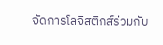จัดการโลจิสติกส์ร่วมกับ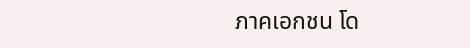ภาคเอกชน โด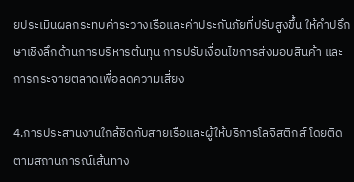ยประเมินผลกระทบค่าระวางเรือและค่าประกันภัยที่ปรับสูงขึ้น ให้คำปรึกษาเชิงลึกด้านการบริหารต้นทุน การปรับเงื่อนไขการส่งมอบสินค้า และการกระจายตลาดเพื่อลดความเสี่ยง

4.การประสานงานใกล้ชิดกับสายเรือและผู้ให้บริการโลจิสติกส์ โดยติดตามสถานการณ์เส้นทาง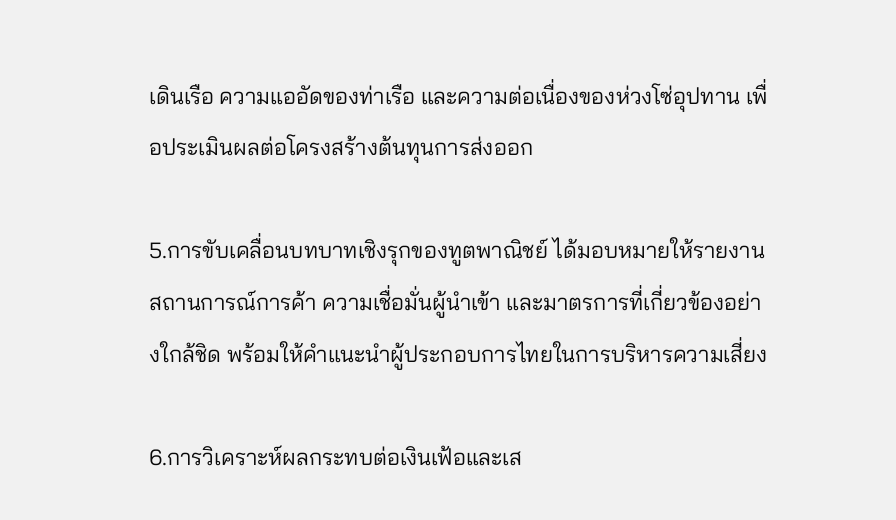เดินเรือ ความแออัดของท่าเรือ และความต่อเนื่องของห่วงโซ่อุปทาน เพื่อประเมินผลต่อโครงสร้างต้นทุนการส่งออก

5.การขับเคลื่อนบทบาทเชิงรุกของทูตพาณิชย์ ได้มอบหมายให้รายงานสถานการณ์การค้า ความเชื่อมั่นผู้นำเข้า และมาตรการที่เกี่ยวข้องอย่างใกล้ชิด พร้อมให้คำแนะนำผู้ประกอบการไทยในการบริหารความเสี่ยง

6.การวิเคราะห์ผลกระทบต่อเงินเฟ้อและเส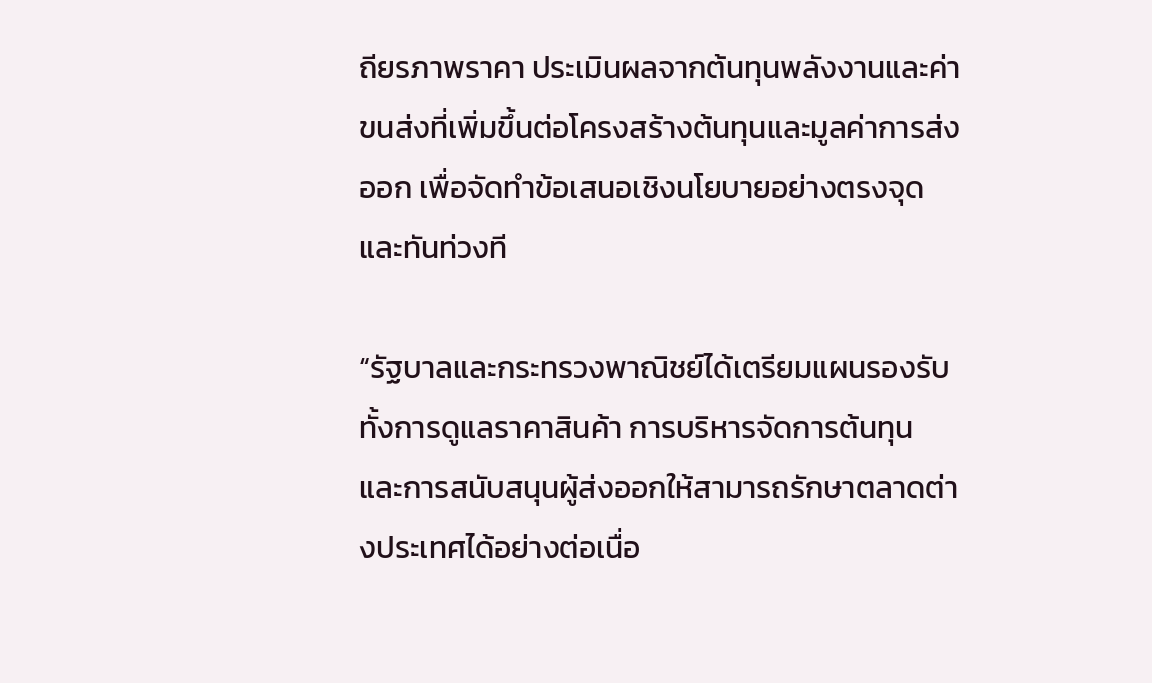ถียรภาพราคา ประเมินผลจากต้นทุนพลังงานและค่าขนส่งที่เพิ่มขึ้นต่อโครงสร้างต้นทุนและมูลค่าการส่งออก เพื่อจัดทำข้อเสนอเชิงนโยบายอย่างตรงจุดและทันท่วงที

“รัฐบาลและกระทรวงพาณิชย์ได้เตรียมแผนรองรับ ทั้งการดูแลราคาสินค้า การบริหารจัดการต้นทุน และการสนับสนุนผู้ส่งออกให้สามารถรักษาตลาดต่างประเทศได้อย่างต่อเนื่อ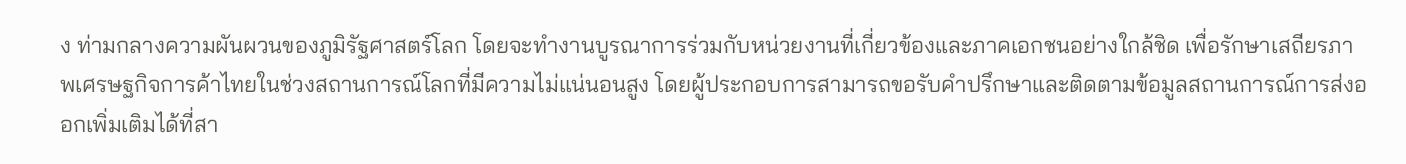ง ท่ามกลางความผันผวนของภูมิรัฐศาสตร์โลก โดยจะทำงานบูรณาการร่วมกับหน่วยงานที่เกี่ยวข้องและภาคเอกชนอย่างใกล้ชิด เพื่อรักษาเสถียรภาพเศรษฐกิจการค้าไทยในช่วงสถานการณ์โลกที่มีความไม่แน่นอนสูง โดยผู้ประกอบการสามารถขอรับคำปรึกษาและติดตามข้อมูลสถานการณ์การส่งออกเพิ่มเติมได้ที่สา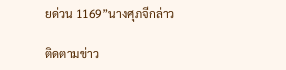ยด่วน 1169”นางศุภจีกล่าว

ติดตามข่าว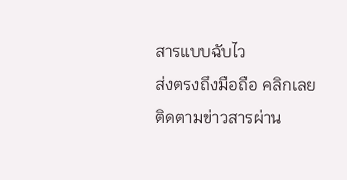สารแบบฉับไว
ส่งตรงถึงมือถือ คลิกเลย
ติดตามข่าวสารผ่าน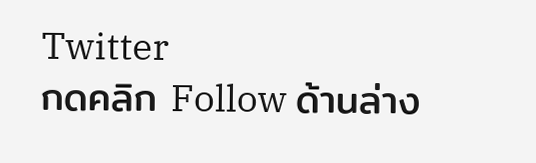Twitter
กดคลิก Follow ด้านล่าง